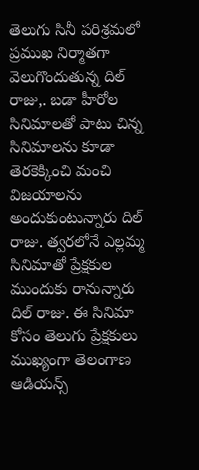తెలుగు సినీ పరిశ్రమలో ప్రముఖ నిర్మాతగా వెలుగొందుతున్న దిల్ రాజు,. బడా హీరోల సినిమాలతో పాటు చిన్న సినిమాలను కూడా తెరకెక్కించి మంచి విజయాలను అందుకుంటున్నారు దిల్ రాజు. త్వరలోనే ఎల్లమ్మ సినిమాతో ప్రేక్షకుల ముందుకు రానున్నారు దిల్ రాజు. ఈ సినిమా కోసం తెలుగు ప్రేక్షకులు ముఖ్యంగా తెలంగాణ ఆడియన్స్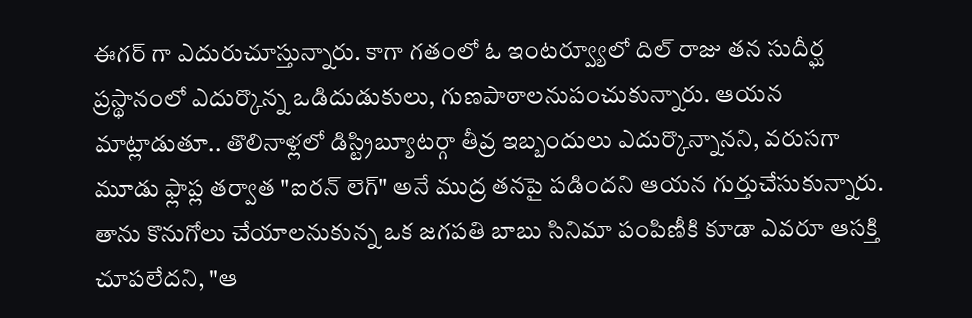ఈగర్ గా ఎదురుచూస్తున్నారు. కాగా గతంలో ఓ ఇంటర్వ్యూలో దిల్ రాజు తన సుదీర్ఘ ప్రస్థానంలో ఎదుర్కొన్న ఒడిదుడుకులు, గుణపాఠాలనుపంచుకున్నారు. ఆయన మాట్లాడుతూ.. తొలినాళ్లలో డిస్ట్రిబ్యూటర్గా తీవ్ర ఇబ్బందులు ఎదుర్కొన్నానని, వరుసగా మూడు ఫ్లాప్ల తర్వాత "ఐరన్ లెగ్" అనే ముద్ర తనపై పడిందని ఆయన గుర్తుచేసుకున్నారు. తాను కొనుగోలు చేయాలనుకున్న ఒక జగపతి బాబు సినిమా పంపిణీకి కూడా ఎవరూ ఆసక్తి చూపలేదని, "ఆ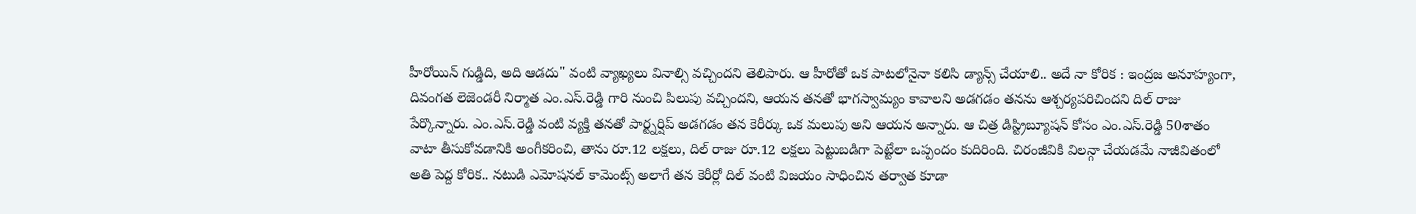హీరోయిన్ గుడ్డిది, అది ఆడదు" వంటి వ్యాఖ్యలు వినాల్సి వచ్చిందని తెలిపారు. ఆ హీరోతో ఒక పాటలోనైనా కలిసి డ్యాన్స్ చేయాలి.. అదే నా కోరిక : ఇంద్రజ అనూహ్యంగా, దివంగత లెజెండరీ నిర్మాత ఎం.ఎస్.రెడ్డి గారి నుంచి పిలుపు వచ్చిందని, ఆయన తనతో భాగస్వామ్యం కావాలని అడగడం తనను ఆశ్చర్యపరిచిందని దిల్ రాజు పేర్కొన్నారు. ఎం.ఎస్.రెడ్డి వంటి వ్యక్తి తనతో పార్ట్నర్షిప్ అడగడం తన కెరీర్కు ఒక మలుపు అని ఆయన అన్నారు. ఆ చిత్ర డిస్ట్రిబ్యూషన్ కోసం ఎం.ఎస్.రెడ్డి 50శాతం వాటా తీసుకోవడానికి అంగీకరించి, తాను రూ.12 లక్షలు, దిల్ రాజు రూ.12 లక్షలు పెట్టుబడిగా పెట్టేలా ఒప్పందం కుదిరింది. చిరంజీవికి విలన్గా చేయడమే నాజీవితంలో అతి పెద్ద కోరిక.. నటుడి ఎమోషనల్ కామెంట్స్ అలాగే తన కెరీర్లో దిల్ వంటి విజయం సాధించిన తర్వాత కూడా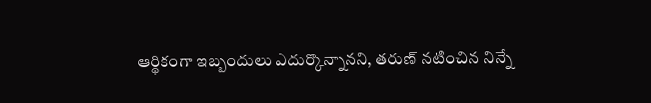ఆర్థికంగా ఇబ్బందులు ఎదుర్కొన్నానని, తరుణ్ నటించిన నిన్నే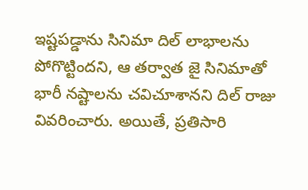ఇష్టపడ్డాను సినిమా దిల్ లాభాలను పోగొట్టిందని, ఆ తర్వాత జై సినిమాతో భారీ నష్టాలను చవిచూశానని దిల్ రాజు వివరించారు. అయితే, ప్రతిసారి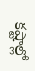కష్టాల్లో